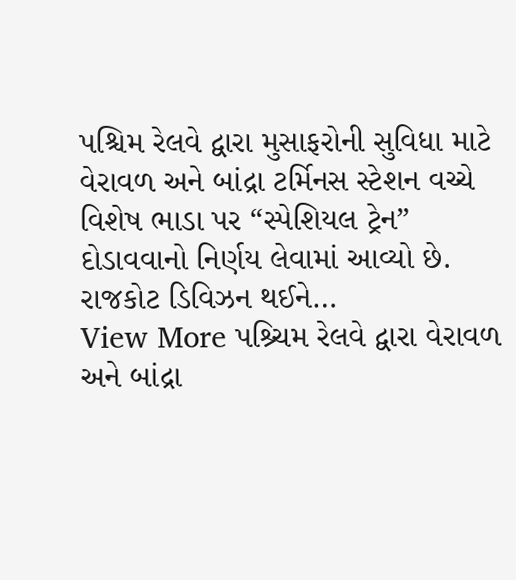પશ્ચિમ રેલવે દ્વારા મુસાફરોની સુવિધા માટે વેરાવળ અને બાંદ્રા ટર્મિનસ સ્ટેશન વચ્ચે વિશેષ ભાડા પર “સ્પેશિયલ ટ્રેન” દોડાવવાનો નિર્ણય લેવામાં આવ્યો છે. રાજકોટ ડિવિઝન થઈને…
View More પશ્ર્ચિમ રેલવે દ્વારા વેરાવળ અને બાંદ્રા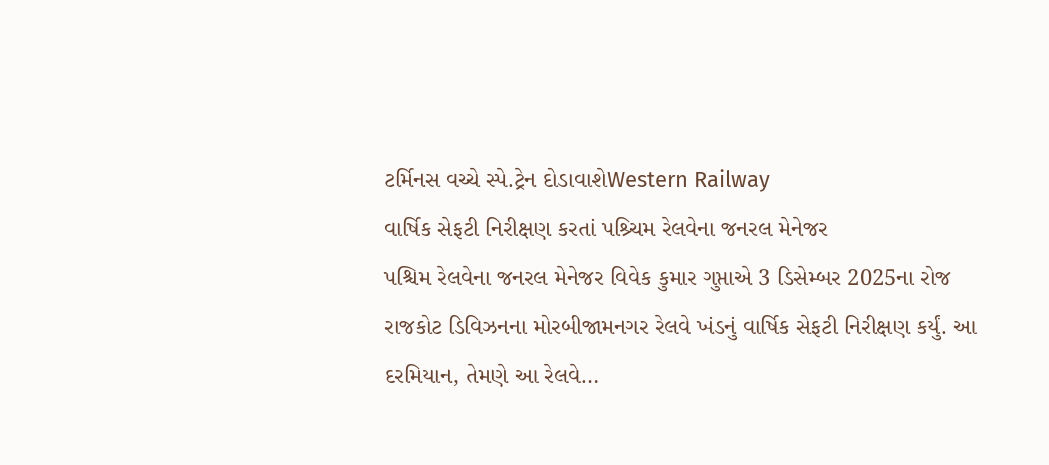ટર્મિનસ વચ્ચે સ્પે.ટ્રેન દોડાવાશેWestern Railway
વાર્ષિક સેફટી નિરીક્ષણ કરતાં પશ્ર્ચિમ રેલવેના જનરલ મેનેજર
પશ્ચિમ રેલવેના જનરલ મેનેજર વિવેક કુમાર ગુપ્તાએ 3 ડિસેમ્બર 2025ના રોજ રાજકોટ ડિવિઝનના મોરબીજામનગર રેલવે ખંડનું વાર્ષિક સેફટી નિરીક્ષણ કર્યું. આ દરમિયાન, તેમણે આ રેલવે…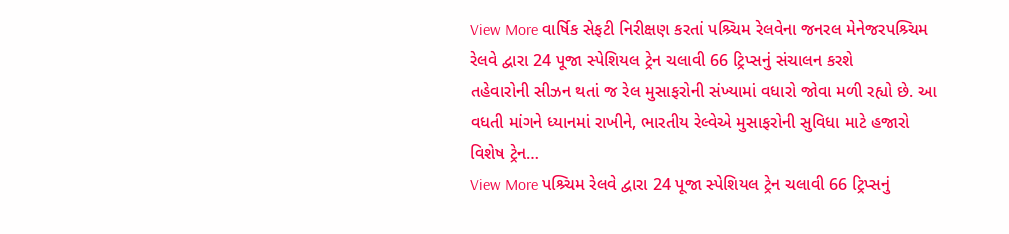View More વાર્ષિક સેફટી નિરીક્ષણ કરતાં પશ્ર્ચિમ રેલવેના જનરલ મેનેજરપશ્ર્ચિમ રેલવે દ્વારા 24 પૂજા સ્પેશિયલ ટ્રેન ચલાવી 66 ટ્રિપ્સનું સંચાલન કરશે
તહેવારોની સીઝન થતાં જ રેલ મુસાફરોની સંખ્યામાં વધારો જોવા મળી રહ્યો છે. આ વધતી માંગને ધ્યાનમાં રાખીને, ભારતીય રેલ્વેએ મુસાફરોની સુવિધા માટે હજારો વિશેષ ટ્રેન…
View More પશ્ર્ચિમ રેલવે દ્વારા 24 પૂજા સ્પેશિયલ ટ્રેન ચલાવી 66 ટ્રિપ્સનું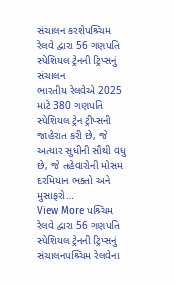સંચાલન કરશેપશ્ર્ચિમ રેલવે દ્વારા 56 ગણપતિ સ્પેશિયલ ટ્રેનની ટ્રિપ્સનું સંચાલન
ભારતીય રેલવેએ 2025 માટે 380 ગણપતિ સ્પેશિયલ ટ્રેન ટ્રીપ્સની જાહેરાત કરી છે, જે અત્યાર સુધીની સૌથી વધુ છે, જે તહેવારોની મોસમ દરમિયાન ભક્તો અને મુસાફરો…
View More પશ્ર્ચિમ રેલવે દ્વારા 56 ગણપતિ સ્પેશિયલ ટ્રેનની ટ્રિપ્સનું સંચાલનપશ્ર્ચિમ રેલવેના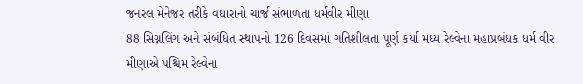જનરલ મેનેજર તરીકે વધારાનો ચાર્જ સંભાળતા ધર્મવીર મીણા
88 સિગ્નલિંગ અને સંબંધિત સ્થાપનો 126 દિવસમાં ગતિશીલતા પૂર્ણ કર્યા મધ્ય રેલ્વેના મહાપ્રબંધક ધર્મ વીર મીણાએ પશ્ચિમ રેલ્વેના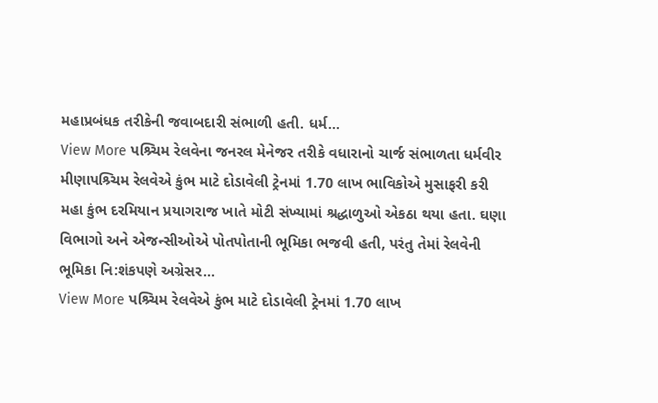મહાપ્રબંધક તરીકેની જવાબદારી સંભાળી હતી. ધર્મ…
View More પશ્ર્ચિમ રેલવેના જનરલ મેનેજર તરીકે વધારાનો ચાર્જ સંભાળતા ધર્મવીર મીણાપશ્ર્ચિમ રેલવેએ કુંભ માટે દોડાવેલી ટ્રેનમાં 1.70 લાખ ભાવિકોએ મુસાફરી કરી
મહા કુંભ દરમિયાન પ્રયાગરાજ ખાતે મોટી સંખ્યામાં શ્રદ્ધાળુઓ એકઠા થયા હતા. ઘણા વિભાગો અને એજન્સીઓએ પોતપોતાની ભૂમિકા ભજવી હતી, પરંતુ તેમાં રેલવેની ભૂમિકા નિ:શંકપણે અગ્રેસર…
View More પશ્ર્ચિમ રેલવેએ કુંભ માટે દોડાવેલી ટ્રેનમાં 1.70 લાખ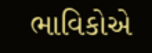ભાવિકોએ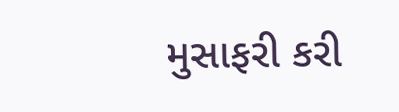મુસાફરી કરી